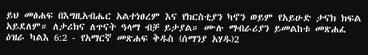ይህ መፅሐፍ በእግዚአብሔር አልተነፀረም እና የክርስቲያን ካኖን ወይም የአይሁድ ታናክ ክፍል አይደለም። ለታሪክና ለጥናት ዓላማ ብቻ ይታያል። ሙሉ ማብራሪያን ይመልከቱ መጽሐፈ ዕዝራ ካልእ 6:2 - የአማርኛ መጽሐፍ ቅዱስ (ሰማንያ አሃዱ)2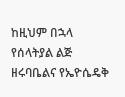ከዚህም በኋላ የሰላትያል ልጅ ዘሩባቤልና የኤዮሴዴቅ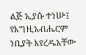ልጅ ኢያሱ ተነሡ፤ የእግዚአብሔርም ነቢያት እየረዱአቸው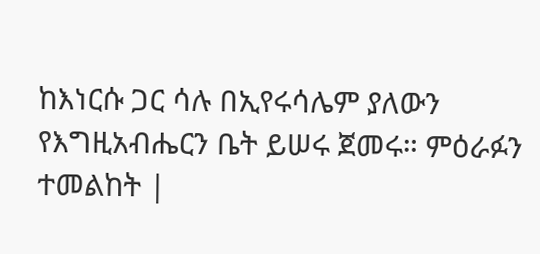ከእነርሱ ጋር ሳሉ በኢየሩሳሌም ያለውን የእግዚአብሔርን ቤት ይሠሩ ጀመሩ። ምዕራፉን ተመልከት |